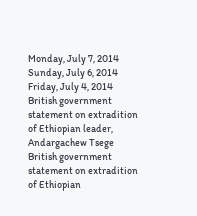Monday, July 7, 2014
Sunday, July 6, 2014
Friday, July 4, 2014
British government statement on extradition of Ethiopian leader, Andargachew Tsege
British government statement on extradition of Ethiopian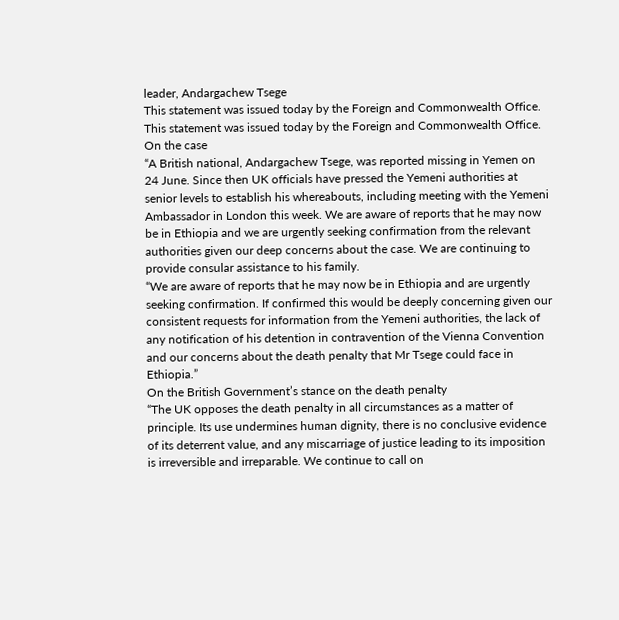leader, Andargachew Tsege
This statement was issued today by the Foreign and Commonwealth Office.
This statement was issued today by the Foreign and Commonwealth Office.
On the case
“A British national, Andargachew Tsege, was reported missing in Yemen on 24 June. Since then UK officials have pressed the Yemeni authorities at senior levels to establish his whereabouts, including meeting with the Yemeni Ambassador in London this week. We are aware of reports that he may now be in Ethiopia and we are urgently seeking confirmation from the relevant authorities given our deep concerns about the case. We are continuing to provide consular assistance to his family.
“We are aware of reports that he may now be in Ethiopia and are urgently seeking confirmation. If confirmed this would be deeply concerning given our consistent requests for information from the Yemeni authorities, the lack of any notification of his detention in contravention of the Vienna Convention and our concerns about the death penalty that Mr Tsege could face in Ethiopia.”
On the British Government’s stance on the death penalty
“The UK opposes the death penalty in all circumstances as a matter of principle. Its use undermines human dignity, there is no conclusive evidence of its deterrent value, and any miscarriage of justice leading to its imposition is irreversible and irreparable. We continue to call on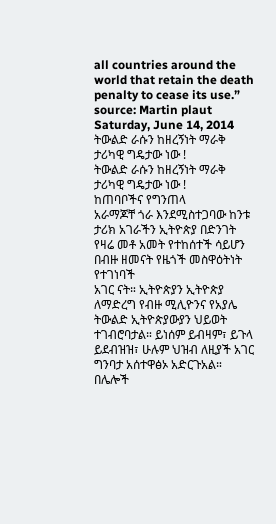all countries around the world that retain the death penalty to cease its use.”
source: Martin plaut
Saturday, June 14, 2014
ትውልድ ራሱን ከዘረኝነት ማራቅ ታሪካዊ ግዴታው ነው !
ትውልድ ራሱን ከዘረኝነት ማራቅ ታሪካዊ ግዴታው ነው !
ከጠባቦችና የግንጠላ
አራማጆቸ ጎራ እንደሚስተጋባው ከንቱ
ታሪክ አገራችን ኢትዮጵያ በድንገት የዛሬ መቶ አመት የተከሰተች ሳይሆን በብዙ ዘመናት የዜጎች መስዋዕትነት የተገነባች
አገር ናት። ኢትዮጵያን ኢትዮጵያ
ለማድረግ የብዙ ሚሊዮንና የአያሌ ትውልድ ኢትዮጵያውያን ህይወት ተገብሮባታል። ይነሰም ይብዛም፣ ይጉላ ይደብዝዝ፣ ሁሉም ህዝብ ለዚያች አገር ግንባታ አሰተዋፅኦ አድርጉአል። በሌሎች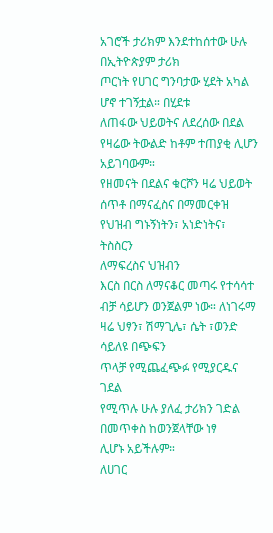አገሮች ታሪክም እንደተከሰተው ሁሉ
በኢትዮጵያም ታሪክ
ጦርነት የሀገር ግንባታው ሂደት አካል ሆኖ ተገኝቷል። በሂደቱ
ለጠፋው ህይወትና ለደረሰው በደል የዛሬው ትውልድ ከቶም ተጠያቂ ሊሆን አይገባውም።
የዘመናት በደልና ቁርሾን ዛሬ ህይወት ሰጥቶ በማናፈስና በማመርቀዝ
የህዝብ ግኑኝነትን፣ አነድነትና፣ ትስስርን
ለማፍረስና ህዝብን
እርስ በርስ ለማናቆር መጣሩ የተሳሳተ ብቻ ሳይሆን ወንጀልም ነው። ለነገሩማ ዛሬ ህፃን፣ ሽማጊሌ፣ ሴት ፣ወንድ ሳይለዩ በጭፍን
ጥላቻ የሚጨፈጭፉ የሚያርዱና ገደል
የሚጥሉ ሁሉ ያለፈ ታሪክን ገድል በመጥቀስ ከወንጀላቸው ነፃ
ሊሆኑ አይችሉም።
ለሀገር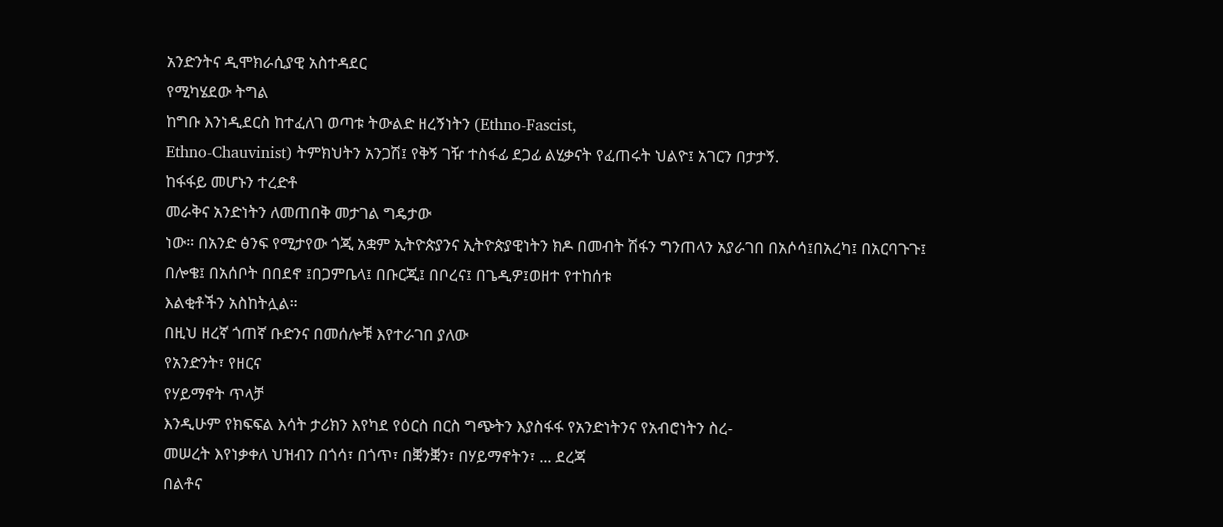አንድንትና ዲሞክራሲያዊ አስተዳደር
የሚካሄደው ትግል
ከግቡ እንነዲደርስ ከተፈለገ ወጣቱ ትውልድ ዘረኝነትን (Ethno-Fascist,
Ethno-Chauvinist) ትምክህትን አንጋሽ፤ የቅኝ ገዥ ተስፋፊ ደጋፊ ልሂቃናት የፈጠሩት ህልዮ፤ አገርን በታታኝ.
ከፋፋይ መሆኑን ተረድቶ
መራቅና አንድነትን ለመጠበቅ መታገል ግዴታው
ነው። በአንድ ፅንፍ የሚታየው ጎጂ አቋም ኢትዮጵያንና ኢትዮጵያዊነትን ክዶ በመብት ሽፋን ግንጠላን አያራገበ በአሶሳ፤በአረካ፤ በአርባጉጉ፤
በሎቄ፤ በአሰቦት በበደኖ ፤በጋምቤላ፤ በቡርጂ፤ በቦረና፤ በጌዲዎ፤ወዘተ የተከሰቱ
እልቂቶችን አስከትሏል።
በዚህ ዘረኛ ጎጠኛ ቡድንና በመሰሎቹ እየተራገበ ያለው
የአንድንት፣ የዘርና
የሃይማኖት ጥላቻ
እንዲሁም የክፍፍል እሳት ታሪክን እየካደ የዕርስ በርስ ግጭትን እያስፋፋ የአንድነትንና የአብሮነትን ስረ-
መሠረት እየነቃቀለ ህዝብን በጎሳ፣ በጎጥ፣ በቛንቛን፣ በሃይማኖትን፣ ... ደረጃ
በልቶና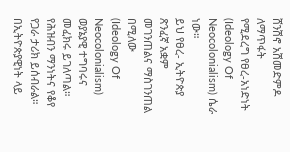ሸንሽኖ አሽመድምዶ ለማጥፋት
የሚደረግ የፀረ-አነድነት (Ideology Of Neocolonialism) ሴራ
ነው።
ይህ የፀረ- ኢትዮጵያ ጽንፈኛ አቋም መገንጠልና ማስገንጠል በሚለው
(Ideology Of Neocolonialism) ወያኔያዊ ተግባሩና መፈክሩ ይገለጣል። የሕዝብን ማንነትና የቆየ የጋራ ታሪክ ይሰብራል። በኢትዮጵያዊነት ላይ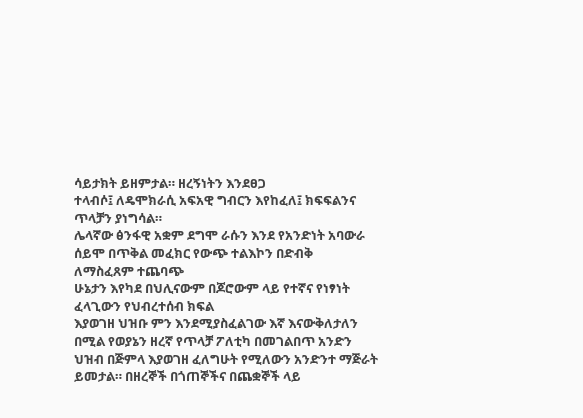ሳይታክት ይዘምታል። ዘረኝነትን እንደፀጋ
ተላብሶ፤ ለዴሞክራሲ አፍአዊ ግብርን እየከፈለ፤ ክፍፍልንና
ጥላቻን ያነግሳል።
ሌላኛው ፅንፋዊ አቋም ደግሞ ራሱን እንደ የአንድነት አባውራ
ሰይሞ በጥቅል መፈክር የውጭ ተልእኮን በድብቅ
ለማስፈጸም ተጨባጭ
ሁኔታን እየካደ በህሊናውም በጆሮውም ላይ የተኛና የነፃነት ፈላጊውን የህብረተሰብ ክፍል
እያወገዘ ህዝቡ ምን እንደሚያስፈልገው እኛ እናውቅለታለን በሚል የወያኔን ዘረኛ የጥላቻ ፖለቲካ በመገልበጥ አንድን
ህዝብ በጅምላ እያወገዘ ፈለግሁት የሚለውን አንድንተ ማጅራት ይመታል። በዘረኞች በጎጠኞችና በጨቋኞች ላይ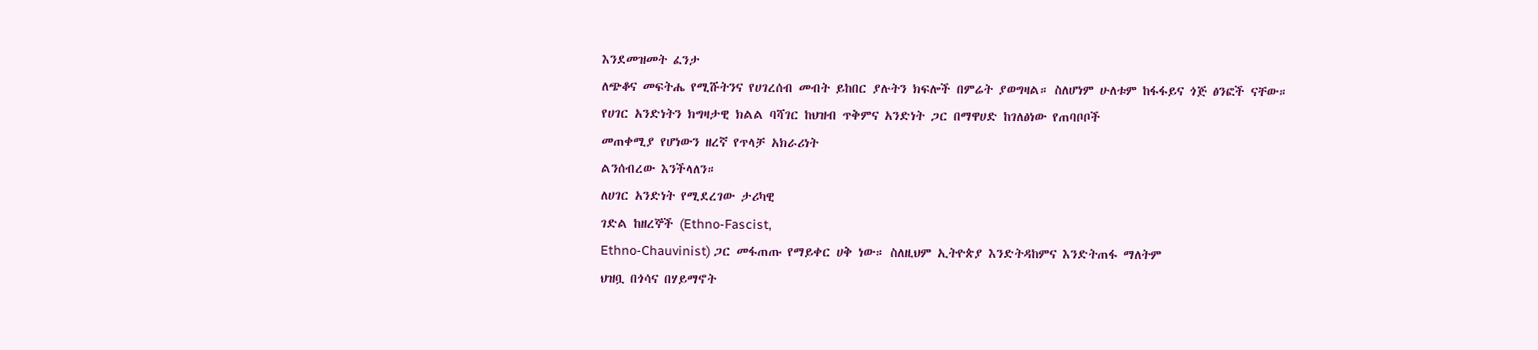እንደመዝመት ፈንታ
ለጭቆና መፍትሔ የሚሹትንና የሀገረሰብ መብት ይከበር ያሉትን ክፍሎች በምሬት ያወግዛል። ስለሆነም ሁለቱም ከፋፋይና ጎጅ ፅንፎች ናቸው።
የሀገር አንድነትን ክግዛታዊ ክልል ባሻገር ከህዝብ ጥቅምና አንድነት ጋር በማዋሀድ ከገለፅነው የጠባቦቦች
መጠቀሚያ የሆነውን ዘረኛ የጥላቻ አክራሪነት
ልንሰብረው እንችላለን።
ለሀገር አንድነት የሚደረገው ታሪካዊ
ገድል ከዘረኞች (Ethno-Fascist,
Ethno-Chauvinist) ጋር መፋጠጡ የማይቀር ሀቅ ነው። ስለዚህም ኢትዮጵያ እንድትዳከምና እንድትጠፋ ማለትም
ህዝቧ በጎሳና በሃይማኖት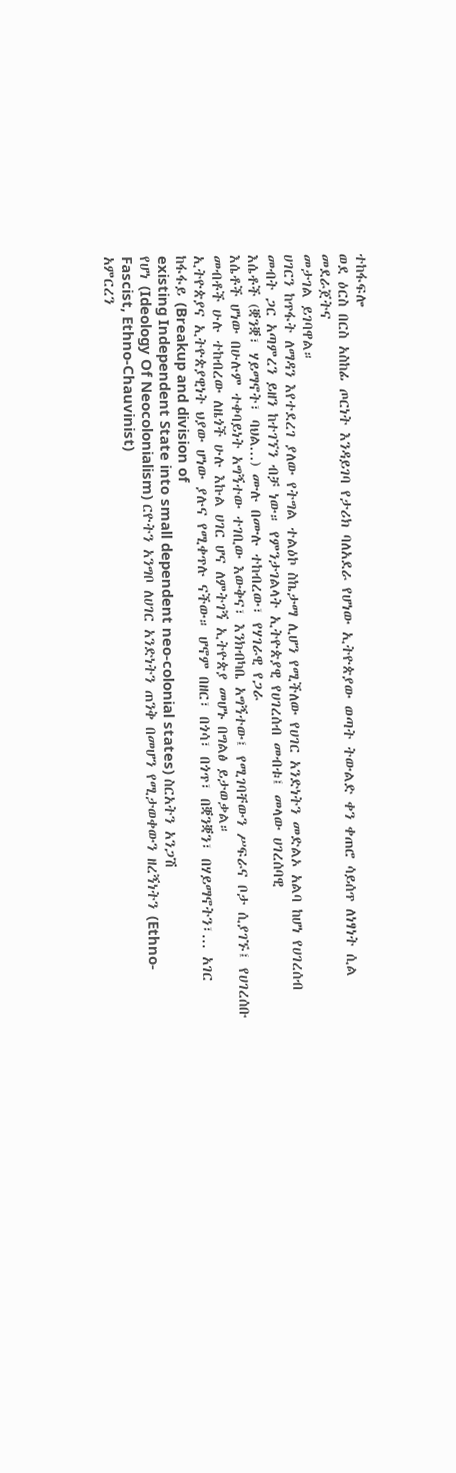ተከፋፍሎ
ወደ ዕርስ በርስ አስከፊ ጦርነት እንዳይገባ የታሪክ ባለአደራ የሆነው ኢትዮጵያው ወጣት ትውልድ ቀን ቀጠሮ ሳይሰጥ ለነፃነት ሲል መደራጀትና
መታገል ይገባዋል።
ሀገርን ከጥፋት ለማዳን እየተደረገ ያለው የትግል ተልዕኮ ስኬታማ ሊሆን የሚችለው የሀገር አንድነትን መድልኦ አልባ ከሆነ የሀገረሰብ መብት ጋር አጣምረን ይዘን ከተገኘን ብቻ ነው። የምንታገልላት ኢትዮጵያዊ የሀገረሰብ መብቱ፤ መላው ሀገረሰባዊ
እሴቶች (ቛንቛ፣ ሃይማኖት፣ ባህል...) ሙሉ በሙሉ ተከብረው፣ የሃገራዊ የጋራ
እሴቶች ሆነው በሁሉም ተቀባይነት አግኝተው ተገቢው እውቅና፣ እንክብካቤ አግኝተው፤ የሚገባቸውን ሥፍራና ቦታ ሲያገኙ፤ የሀገረሰቡ መብቶች ሁሉ ተከብረው ለዜጎች ሁሉ እኩል ሀገር ሆና ለምትገኝ ኢትዮጵያ መሆኑ በግልፅ ይታወቃል።
ኢትዮጵያና ኢትዮጵያዊነት ህያው ሆነው ያሉና የሚቀጥሉ ናችው። ሆኖም በዘር፣ በጎሳ፣ በጎጥ፣ በቛንቛን፣ በሃይማኖትን፣... አገር ከፋፋይ (Breakup and division of
existing Independent State into small dependent neo-colonial states) ስርአትን አንጋሽ
የሆነ (Ideology Of Neocolonialism) ርዮትን አንግቦ ለሀገር አንድነትን ጠንቅ በመሆን የሚታወቀውን ዘረኝነትን (Ethno-Fascist, Ethno-Chauvinist)
አምርረን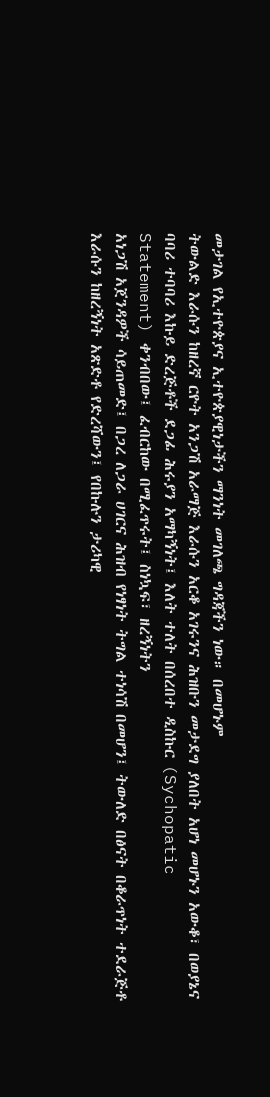መታገል የኢተዮጵያና ኢተዮጵያዊነታችን ማንነት መገለጫ ግዳጃችን ነው። በመሆኑም
ትውልድ እራሱን ከዘረኛ ርዮት አንጋሽ አራማጅ እራሱን አርቆ አገሩንና ሕዝቡን መታደግ ያለበት አሆነ መሆኑን አውቆ፣ በወያኔና
ባባሪ ተባባሪ እኩይ ድረጅቶች ደጋፊ ሕሩያን አማካኝነት፤ እለት ተለት በሰረበተ ዲስኩር (Sychopatic
Statement) ቀንብበው፤ ፈብርከው በሚፈጥሩት፤ ስነኳፍ፣ ዘረኝነትን
አነጋሽ አጀንዳዎች ሳይጠመድ፤ በጋረ ለጋራ ሀገርና ሕዝብ የነፃነት ትግል ተነሳሽ በመሆን፤ ትውለድ በፅናት በቆራጥነት ተደራጅቶ
እራሱን ከዘረኝነት አጽድቶ የድረሻውን፤ የበኩሉን ታሪካዊ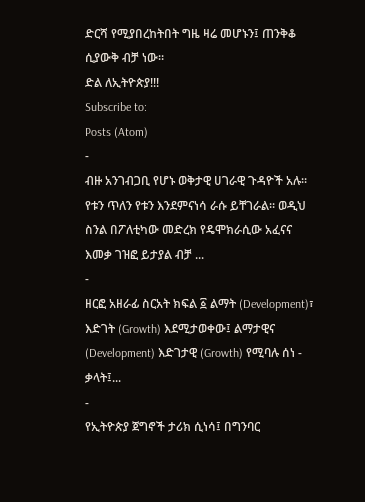ድርሻ የሚያበረከትበት ግዜ ዛሬ መሆኑን፤ ጠንቅቆ ሲያውቅ ብቻ ነው።
ድል ለኢትዮጵያ!!!
Subscribe to:
Posts (Atom)
-
ብዙ አንገብጋቢ የሆኑ ወቅታዊ ሀገራዊ ጉዳዮች አሉ፡፡ የቱን ጥለን የቱን እንደምናነሳ ራሱ ይቸገራል፡፡ ወዲህ ስንል በፖለቲካው መድረክ የዴሞክራሲው አፈናና እመቃ ገዝፎ ይታያል ብቻ ...
-
ዘርፎ አዘራፊ ስርአት ክፍል ፩ ልማት (Development)፣ እድገት (Growth) እደሚታወቀው፤ ልማታዊና (Development) እድገታዊ (Growth) የሚባሉ ሰነ - ቃላት፤...
-
የኢትዮጵያ ጀግኖች ታሪክ ሲነሳ፤ በግንባር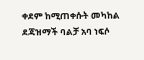ቀደም ከሚጠቀሱት መካከል ደጃዝማች ባልቻ አባ ነፍሶ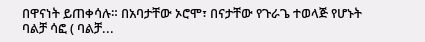በዋናነት ይጠቀሳሉ። በአባታቸው ኦሮሞ፣ በናታቸው የጉራጌ ተወላጅ የሆኑት ባልቻ ሳፎ ( ባልቻ...